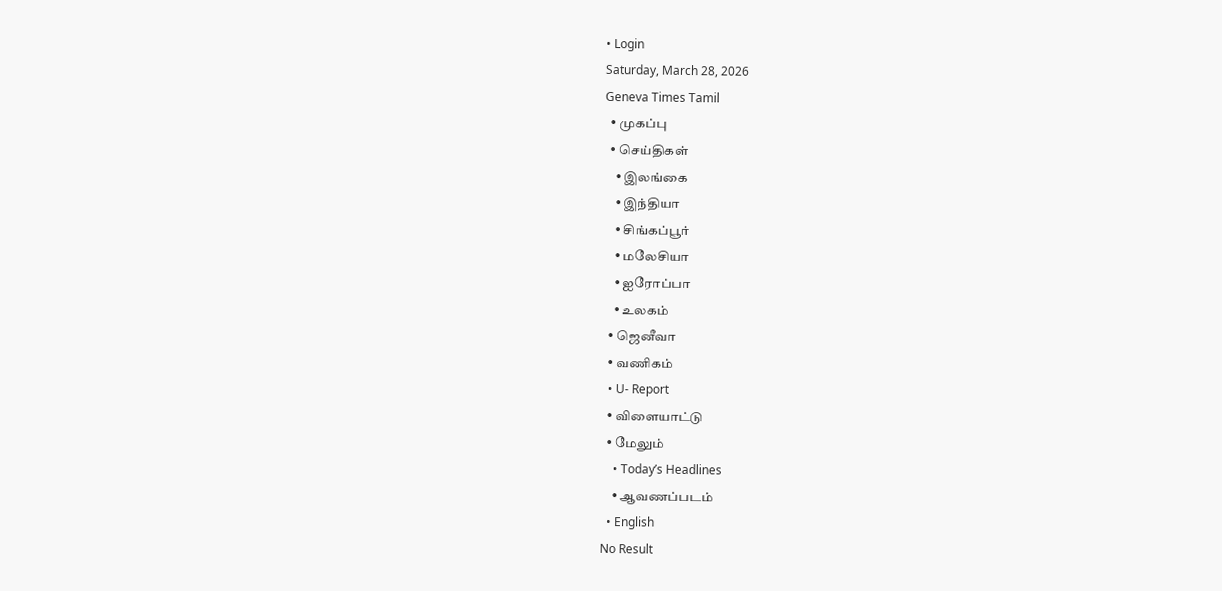• Login
Saturday, March 28, 2026
Geneva Times Tamil
  • முகப்பு
  • செய்திகள்
    • இலங்கை
    • இந்தியா
    • சிங்கப்பூர்
    • மலேசியா
    • ஐரோப்பா
    • உலகம்
  • ஜெனீவா
  • வணிகம்
  • U- Report
  • விளையாட்டு
  • மேலும்
    • Today’s Headlines
    • ஆவணப்படம்
  • English
No Result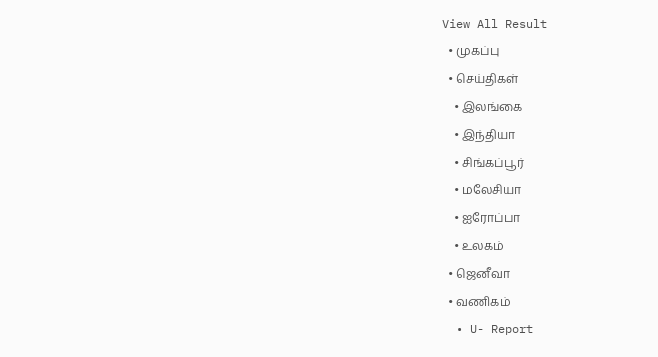View All Result
  • முகப்பு
  • செய்திகள்
    • இலங்கை
    • இந்தியா
    • சிங்கப்பூர்
    • மலேசியா
    • ஐரோப்பா
    • உலகம்
  • ஜெனீவா
  • வணிகம்
  • U- Report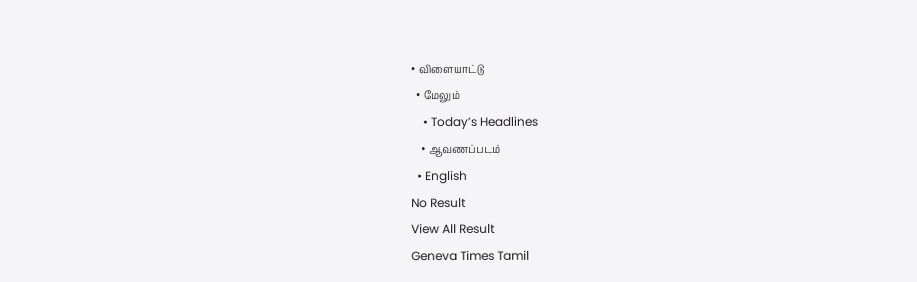• விளையாட்டு
  • மேலும்
    • Today’s Headlines
    • ஆவணப்படம்
  • English
No Result
View All Result
Geneva Times Tamil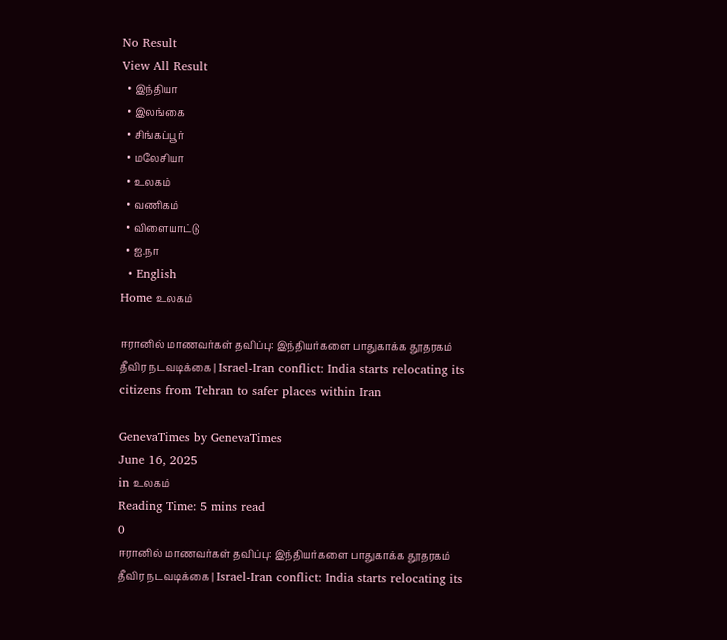No Result
View All Result
  • இந்தியா
  • இலங்கை
  • சிங்கப்பூர்
  • மலேசியா
  • உலகம்
  • வணிகம்
  • விளையாட்டு
  • ஐ.நா
  • English
Home உலகம்

ஈரானில் மாணவர்கள் தவிப்பு: இந்தியர்களை பாதுகாக்க தூதரகம் தீவிர நடவடிக்கை | Israel-Iran conflict: India starts relocating its citizens from Tehran to safer places within Iran

GenevaTimes by GenevaTimes
June 16, 2025
in உலகம்
Reading Time: 5 mins read
0
ஈரானில் மாணவர்கள் தவிப்பு: இந்தியர்களை பாதுகாக்க தூதரகம் தீவிர நடவடிக்கை | Israel-Iran conflict: India starts relocating its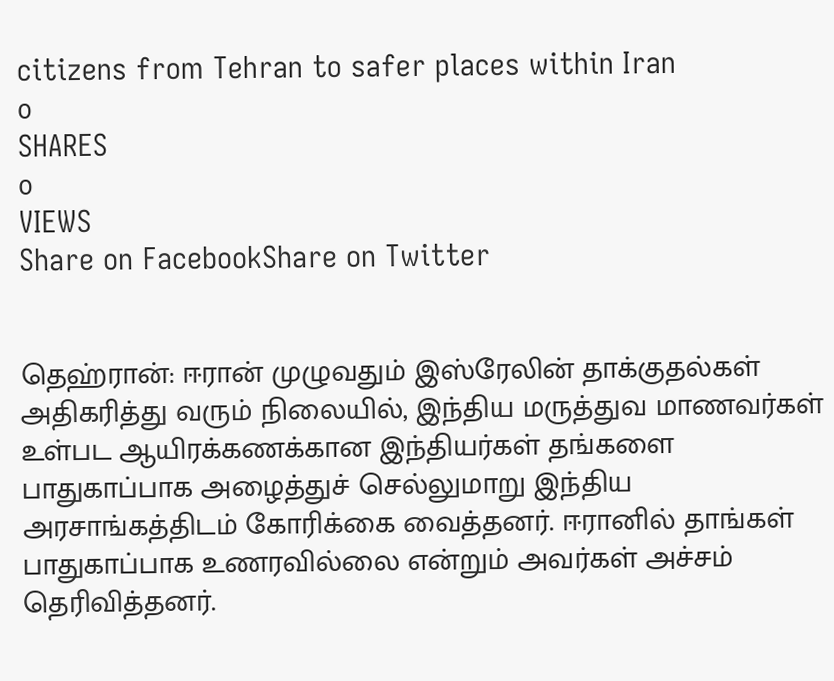citizens from Tehran to safer places within Iran
0
SHARES
0
VIEWS
Share on FacebookShare on Twitter


தெஹ்ரான்: ஈரான் முழுவதும் இஸ்ரேலின் தாக்குதல்கள் அதிகரித்து வரும் நிலையில், இந்திய மருத்துவ மாணவர்கள் உள்பட ஆயிரக்கணக்கான இந்தியர்கள் தங்களை பாதுகாப்பாக அழைத்துச் செல்லுமாறு இந்திய அரசாங்கத்திடம் கோரிக்கை வைத்தனர். ஈரானில் தாங்கள் பாதுகாப்பாக உணரவில்லை என்றும் அவர்கள் அச்சம் தெரிவித்தனர்.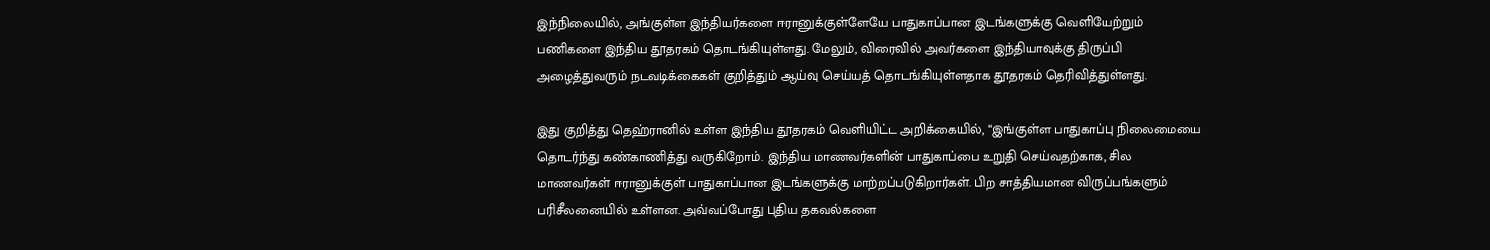இந்நிலையில், அங்குள்ள இந்தியர்களை ஈரானுக்குள்ளேயே பாதுகாப்பான இடங்களுக்கு வெளியேற்றும் பணிகளை இந்திய தூதரகம் தொடங்கியுள்ளது. மேலும், விரைவில் அவர்களை இந்தியாவுக்கு திருப்பி அழைத்துவரும் நடவடிக்கைகள் குறித்தும் ஆய்வு செய்யத் தொடங்கியுள்ளதாக தூதரகம் தெரிவித்துள்ளது.

இது குறித்து தெஹ்ரானில் உள்ள இந்திய தூதரகம் வெளியிட்ட அறிக்கையில், “இங்குள்ள பாதுகாப்பு நிலைமையை தொடர்ந்து கண்காணித்து வருகிறோம். இந்திய மாணவர்களின் பாதுகாப்பை உறுதி செய்வதற்காக, சில மாணவர்கள் ஈரானுக்குள் பாதுகாப்பான இடங்களுக்கு மாற்றப்படுகிறார்கள். பிற சாத்தியமான விருப்பங்களும் பரிசீலனையில் உள்ளன. அவ்வப்போது புதிய தகவல்களை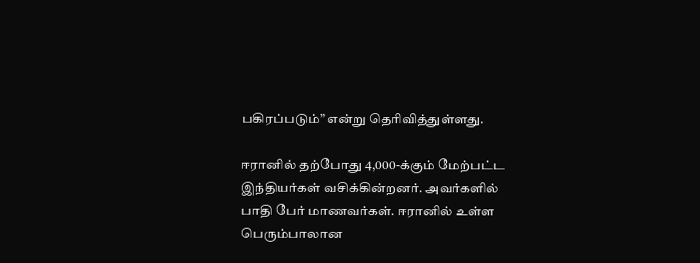பகிரப்படும்” என்று தெரிவித்துள்ளது.

ஈரானில் தற்போது 4,000-க்கும் மேற்பட்ட இந்தியர்கள் வசிக்கின்றனர். அவர்களில் பாதி பேர் மாணவர்கள். ஈரானில் உள்ள பெரும்பாலான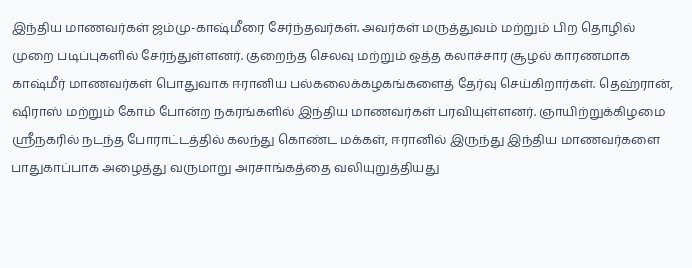இந்திய மாணவர்கள் ஜம்மு-காஷ்மீரை சேர்ந்தவர்கள். அவர்கள் மருத்துவம் மற்றும் பிற தொழில் முறை படிப்புகளில் சேர்ந்துள்ளனர். குறைந்த செலவு மற்றும் ஒத்த கலாச்சார சூழல் காரணமாக காஷ்மீர் மாணவர்கள் பொதுவாக ஈரானிய பல்கலைக்கழகங்களைத் தேர்வு செய்கிறார்கள். தெஹ்ரான், ஷிராஸ் மற்றும் கோம் போன்ற நகரங்களில் இந்திய மாணவர்கள் பரவியுள்ளனர். ஞாயிற்றுக்கிழமை ஸ்ரீநகரில் நடந்த போராட்டத்தில் கலந்து கொண்ட மக்கள், ஈரானில் இருந்து இந்திய மாணவர்களை பாதுகாப்பாக அழைத்து வருமாறு அரசாங்கத்தை வலியுறுத்தியது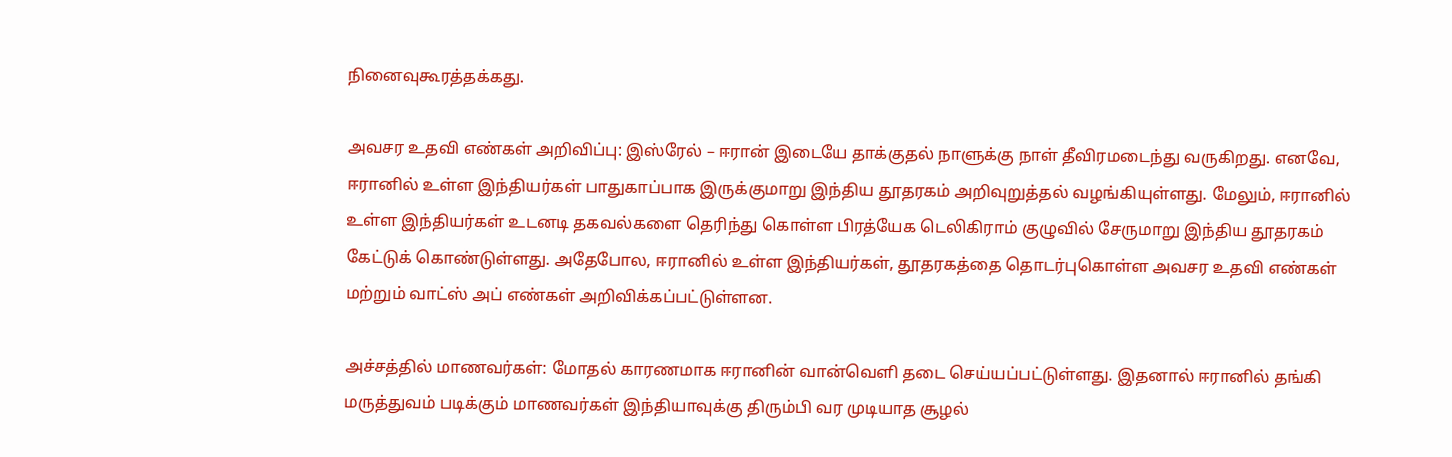நினைவுகூரத்தக்கது.

அவசர உதவி எண்கள் அறிவிப்பு: இஸ்ரேல் – ஈரான் இடையே தாக்குதல் நாளுக்கு நாள் தீவிரமடைந்து வருகிறது. எனவே, ஈரானில் உள்ள இந்தியர்கள் பாதுகாப்பாக இருக்குமாறு இந்திய தூதரகம் அறிவுறுத்தல் வழங்கியுள்ளது. மேலும், ஈரானில் உள்ள இந்தியர்கள் உடனடி தகவல்களை தெரிந்து கொள்ள பிரத்யேக டெலிகிராம் குழுவில் சேருமாறு இந்திய தூதரகம் கேட்டுக் கொண்டுள்ளது. அதேபோல, ஈரானில் உள்ள இந்தியர்கள், தூதரகத்தை தொடர்புகொள்ள அவசர உதவி எண்கள் மற்றும் வாட்ஸ் அப் எண்கள் அறிவிக்கப்பட்டுள்ளன.

அச்சத்தில் மாணவர்கள்: மோதல் காரணமாக ஈரானின் வான்வெளி தடை செய்யப்பட்டுள்ளது. இதனால் ஈரானில் தங்கி மருத்துவம் படிக்கும் மாணவர்கள் இந்தியாவுக்கு திரும்பி வர முடியாத சூழல்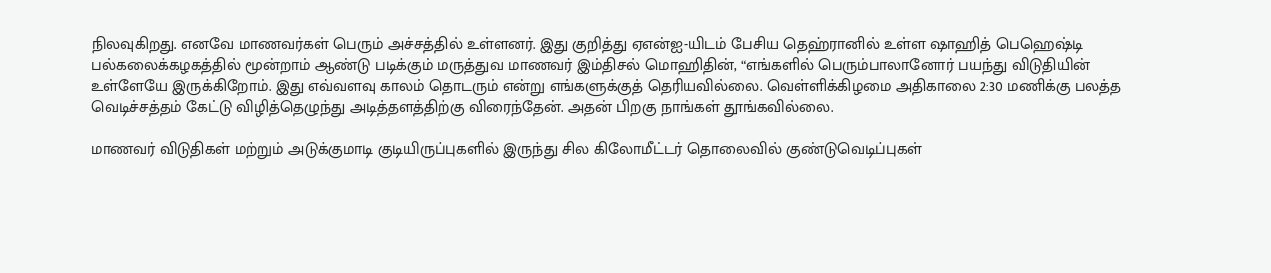நிலவுகிறது. எனவே மாணவர்கள் பெரும் அச்சத்தில் உள்ளனர். இது குறித்து ஏஎன்ஐ-யிடம் பேசிய தெஹ்ரானில் உள்ள ஷாஹித் பெஹெஷ்டி பல்கலைக்கழகத்தில் மூன்றாம் ஆண்டு படிக்கும் மருத்துவ மாணவர் இம்திசல் மொஹிதின், “எங்களில் பெரும்பாலானோர் பயந்து விடுதியின் உள்ளேயே இருக்கிறோம். இது எவ்வளவு காலம் தொடரும் என்று எங்களுக்குத் தெரியவில்லை. வெள்ளிக்கிழமை அதிகாலை 2:30 மணிக்கு பலத்த வெடிச்சத்தம் கேட்டு விழித்தெழுந்து அடித்தளத்திற்கு விரைந்தேன். அதன் பிறகு நாங்கள் தூங்கவில்லை.

மாணவர் விடுதிகள் மற்றும் அடுக்குமாடி குடியிருப்புகளில் இருந்து சில கிலோமீட்டர் தொலைவில் குண்டுவெடிப்புகள்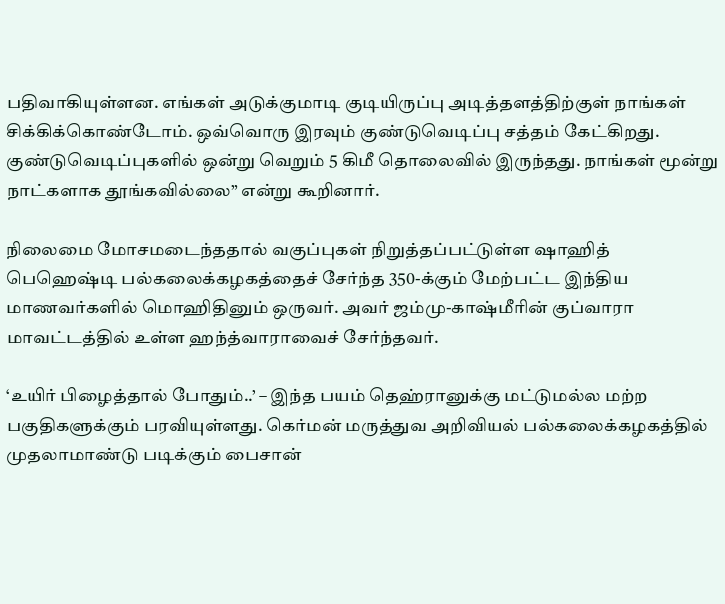பதிவாகியுள்ளன. எங்கள் அடுக்குமாடி குடியிருப்பு அடித்தளத்திற்குள் நாங்கள் சிக்கிக்கொண்டோம். ஒவ்வொரு இரவும் குண்டுவெடிப்பு சத்தம் கேட்கிறது. குண்டுவெடிப்புகளில் ஒன்று வெறும் 5 கிமீ தொலைவில் இருந்தது. நாங்கள் மூன்று நாட்களாக தூங்கவில்லை” என்று கூறினார்.

நிலைமை மோசமடைந்ததால் வகுப்புகள் நிறுத்தப்பட்டுள்ள ஷாஹித் பெஹெஷ்டி பல்கலைக்கழகத்தைச் சேர்ந்த 350-க்கும் மேற்பட்ட இந்திய மாணவர்களில் மொஹிதினும் ஒருவர். அவர் ஜம்மு-காஷ்மீரின் குப்வாரா மாவட்டத்தில் உள்ள ஹந்த்வாராவைச் சேர்ந்தவர்.

‘உயிர் பிழைத்தால் போதும்..’ – இந்த பயம் தெஹ்ரானுக்கு மட்டுமல்ல மற்ற பகுதிகளுக்கும் பரவியுள்ளது. கெர்மன் மருத்துவ அறிவியல் பல்கலைக்கழகத்தில் முதலாமாண்டு படிக்கும் பைசான்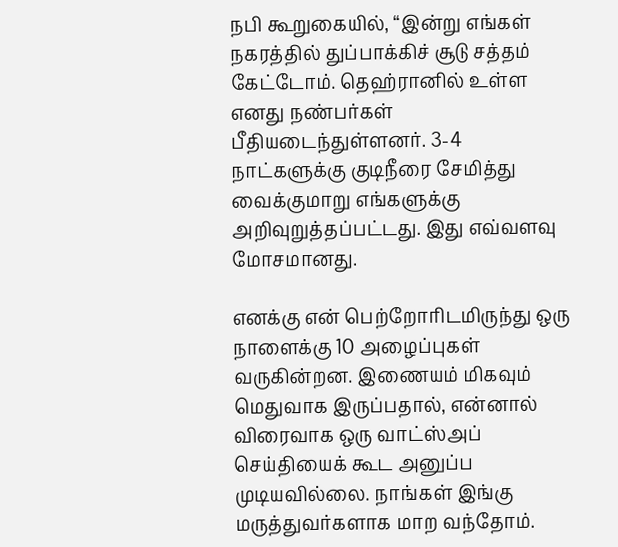நபி கூறுகையில், “இன்று எங்கள் நகரத்தில் துப்பாக்கிச் சூடு சத்தம் கேட்டோம். தெஹ்ரானில் உள்ள எனது நண்பர்கள் பீதியடைந்துள்ளனர். 3-4 நாட்களுக்கு குடிநீரை சேமித்து வைக்குமாறு எங்களுக்கு அறிவுறுத்தப்பட்டது. இது எவ்வளவு மோசமானது.

எனக்கு என் பெற்றோரிடமிருந்து ஒரு நாளைக்கு 10 அழைப்புகள் வருகின்றன. இணையம் மிகவும் மெதுவாக இருப்பதால், என்னால் விரைவாக ஒரு வாட்ஸ்அப் செய்தியைக் கூட அனுப்ப முடியவில்லை. நாங்கள் இங்கு மருத்துவர்களாக மாற வந்தோம்.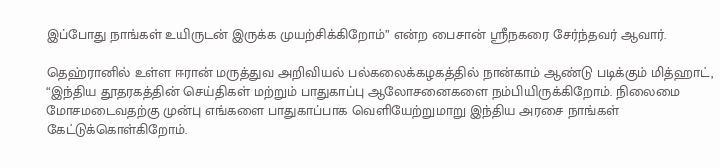இப்போது நாங்கள் உயிருடன் இருக்க முயற்சிக்கிறோம்” என்ற பைசான் ஸ்ரீநகரை சேர்ந்தவர் ஆவார்.

தெஹ்ரானில் உள்ள ஈரான் மருத்துவ அறிவியல் பல்கலைக்கழகத்தில் நான்காம் ஆண்டு படிக்கும் மித்ஹாட், “இந்திய தூதரகத்தின் செய்திகள் மற்றும் பாதுகாப்பு ஆலோசனைகளை நம்பியிருக்கிறோம். நிலைமை மோசமடைவதற்கு முன்பு எங்களை பாதுகாப்பாக வெளியேற்றுமாறு இந்திய அரசை நாங்கள் கேட்டுக்கொள்கிறோம்.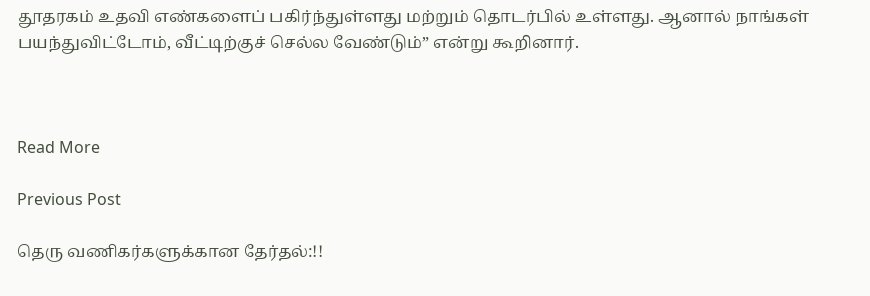தூதரகம் உதவி எண்களைப் பகிர்ந்துள்ளது மற்றும் தொடர்பில் உள்ளது. ஆனால் நாங்கள் பயந்துவிட்டோம், வீட்டிற்குச் செல்ல வேண்டும்” என்று கூறினார்.



Read More

Previous Post

தெரு வணிகர்களுக்கான தேர்தல்:!!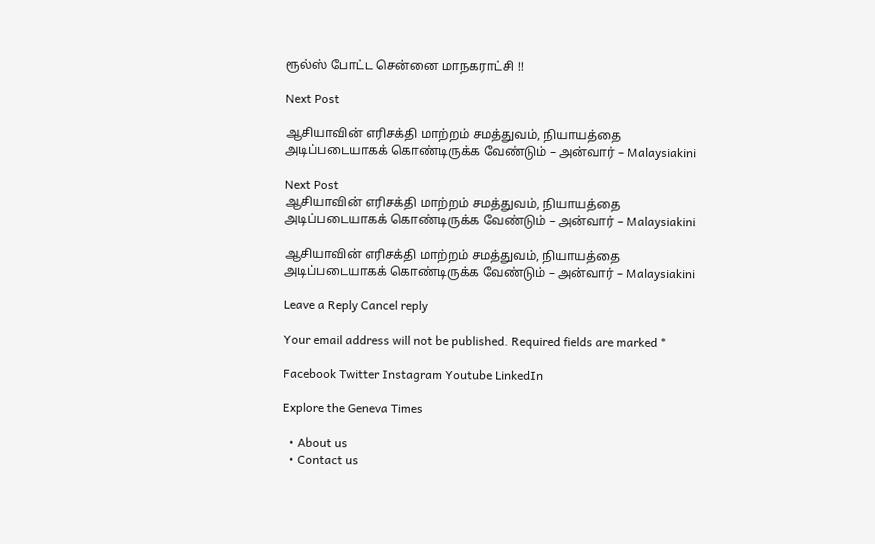ரூல்ஸ் போட்ட சென்னை மாநகராட்சி !!

Next Post

ஆசியாவின் எரிசக்தி மாற்றம் சமத்துவம், நியாயத்தை அடிப்படையாகக் கொண்டிருக்க வேண்டும் – அன்வார் – Malaysiakini

Next Post
ஆசியாவின் எரிசக்தி மாற்றம் சமத்துவம், நியாயத்தை அடிப்படையாகக் கொண்டிருக்க வேண்டும் – அன்வார் – Malaysiakini

ஆசியாவின் எரிசக்தி மாற்றம் சமத்துவம், நியாயத்தை அடிப்படையாகக் கொண்டிருக்க வேண்டும் – அன்வார் – Malaysiakini

Leave a Reply Cancel reply

Your email address will not be published. Required fields are marked *

Facebook Twitter Instagram Youtube LinkedIn

Explore the Geneva Times

  • About us
  • Contact us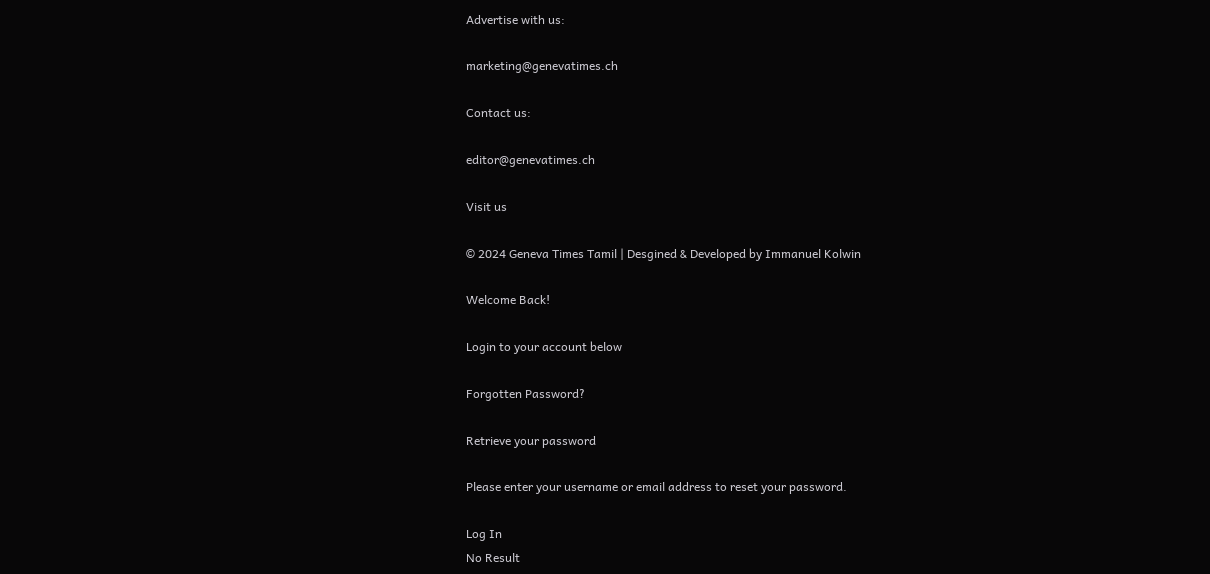Advertise with us:

marketing@genevatimes.ch

Contact us:

editor@genevatimes.ch

Visit us

© 2024 Geneva Times Tamil | Desgined & Developed by Immanuel Kolwin

Welcome Back!

Login to your account below

Forgotten Password?

Retrieve your password

Please enter your username or email address to reset your password.

Log In
No Result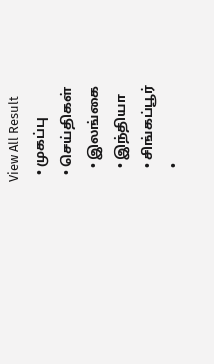View All Result
  • முகப்பு
  • செய்திகள்
    • இலங்கை
    • இந்தியா
    • சிங்கப்பூர்
    •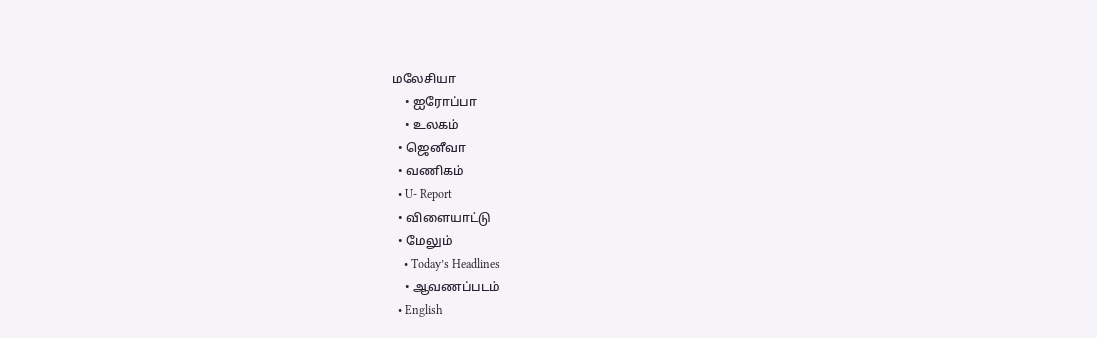மலேசியா
    • ஐரோப்பா
    • உலகம்
  • ஜெனீவா
  • வணிகம்
  • U- Report
  • விளையாட்டு
  • மேலும்
    • Today’s Headlines
    • ஆவணப்படம்
  • English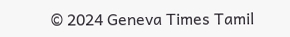© 2024 Geneva Times Tamil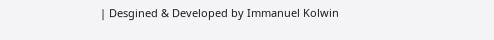| Desgined & Developed by Immanuel Kolwin